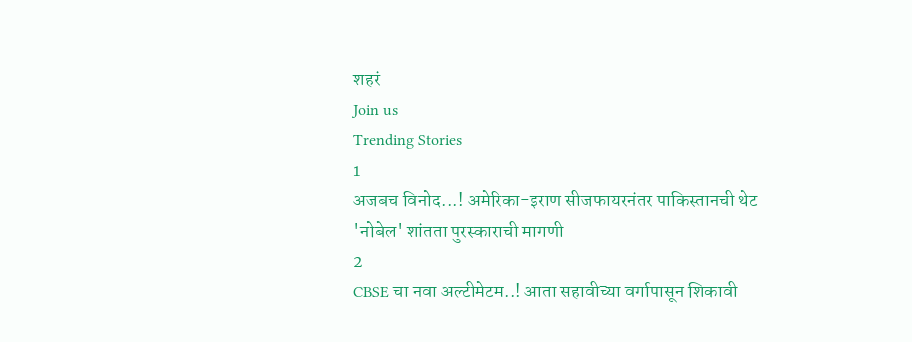शहरं
Join us
Trending Stories
1
अजबच विनोद...! अमेरिका-इराण सीजफायरनंतर पाकिस्तानची थेट 'नोबेल' शांतता पुरस्काराची मागणी
2
CBSE चा नवा अल्टीमेटम..! आता सहावीच्या वर्गापासून शिकावी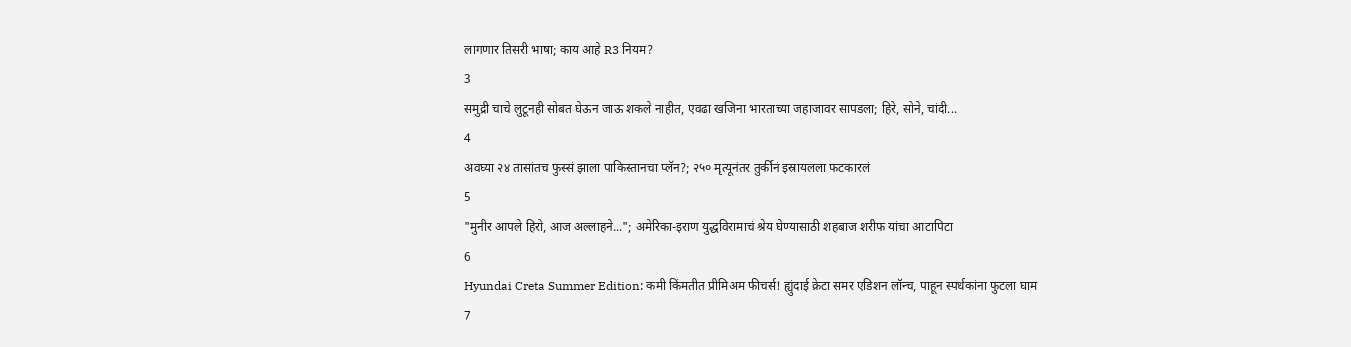लागणार तिसरी भाषा; काय आहे R3 नियम?
3
समुद्री चाचे लुटूनही सोबत घेऊन जाऊ शकले नाहीत, एवढा खजिना भारताच्या जहाजावर सापडला; हिरे, सोने, चांदी...
4
अवघ्या २४ तासांतच फुस्सं झाला पाकिस्तानचा प्लॅन?; २५० मृत्यूनंतर तुर्कीनं इस्रायलला फटकारलं
5
"मुनीर आपले हिरो, आज अल्लाहने..."; अमेरिका-इराण युद्धविरामाचं श्रेय घेण्यासाठी शहबाज शरीफ यांचा आटापिटा
6
Hyundai Creta Summer Edition: कमी किंमतीत प्रीमिअम फीचर्स! ह्युंदाई क्रेटा समर एडिशन लॉन्च, पाहून स्पर्धकांना फुटला घाम
7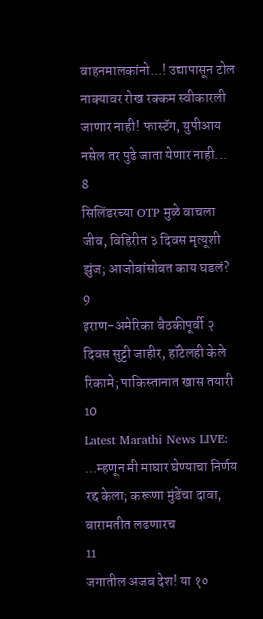वाहनमालकांनो...! उद्यापासून टोल नाक्यावर रोख रक्कम स्वीकारली जाणार नाही! फास्टॅग, युपीआय नसेल तर पुढे जाता येणार नाही...
8
सिलिंडरच्या OTP मुळे वाचला जीव, विहिरीत ३ दिवस मृत्यूशी झुंज; आजोबांसोबत काय घडलं?
9
इराण-अमेरिका बैठकीपूर्वी २ दिवस सुट्टी जाहीर, हॉटेलही केले रिकामे; पाकिस्तानात खास तयारी
10
Latest Marathi News LIVE: ...म्हणून मी माघार घेण्याचा निर्णय रद्द केला; करूणा मुंडेंचा दावा, बारामतीत लढणारच
11
जगातील अजब देश! या १०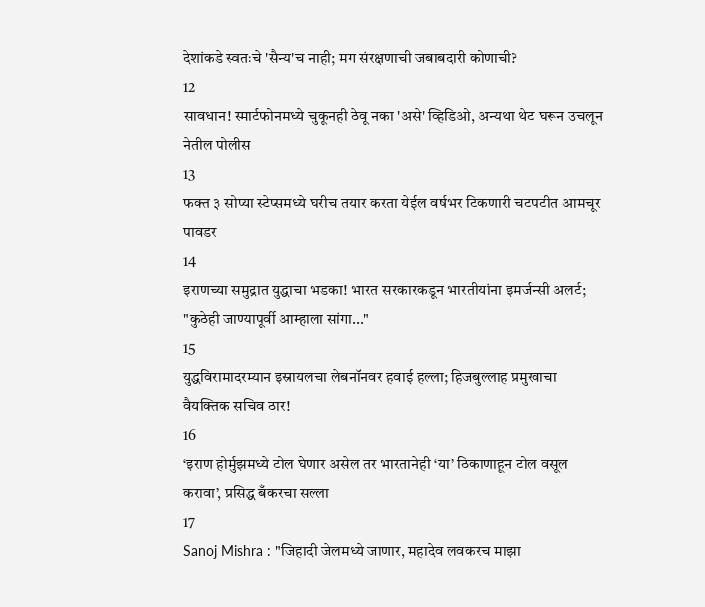देशांकडे स्वतःचे 'सैन्य'च नाही; मग संरक्षणाची जबाबदारी कोणाची?
12
सावधान! स्मार्टफोनमध्ये चुकूनही ठेवू नका 'असे' व्हिडिओ, अन्यथा थेट घरून उचलून नेतील पोलीस
13
फक्त ३ सोप्या स्टेप्समध्ये घरीच तयार करता येईल वर्षभर टिकणारी चटपटीत आमचूर पावडर
14
इराणच्या समुद्रात युद्धाचा भडका! भारत सरकारकडून भारतीयांना इमर्जन्सी अलर्ट; "कुठेही जाण्यापूर्वी आम्हाला सांगा..."
15
युद्धविरामादरम्यान इस्रायलचा लेबनॉनवर हवाई हल्ला; हिजबुल्लाह प्रमुखाचा वैयक्तिक सचिव ठार!
16
‘इराण होर्मुझमध्ये टोल घेणार असेल तर भारतानेही ‘या’ ठिकाणाहून टोल वसूल करावा’, प्रसिद्ध बँकरचा सल्ला
17
Sanoj Mishra : "जिहादी जेलमध्ये जाणार, महादेव लवकरच माझा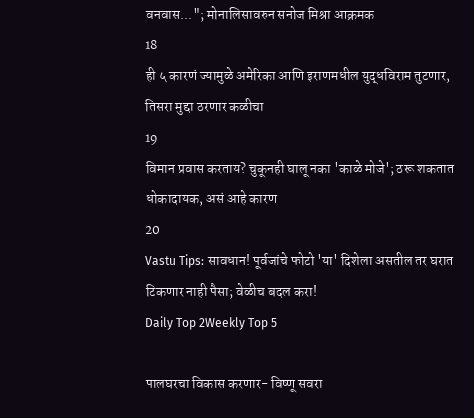वनवास..."; मोनालिसावरुन सनोज मिश्रा आक्रमक
18
ही ५ कारणं ज्यामुळे अमेरिका आणि इराणमधील युद्धविराम तुटणार, तिसरा मुद्दा ठरणार कळीचा
19
विमान प्रवास करताय? चुकूनही घालू नका 'काळे मोजे'; ठरू शकतात धोकादायक, असं आहे कारण
20
Vastu Tips: सावधान! पूर्वजांचे फोटो 'या' दिशेला असतील तर घरात टिकणार नाही पैसा; वेळीच बदल करा!
Daily Top 2Weekly Top 5

पालघरचा विकास करणार- विष्णू सवरा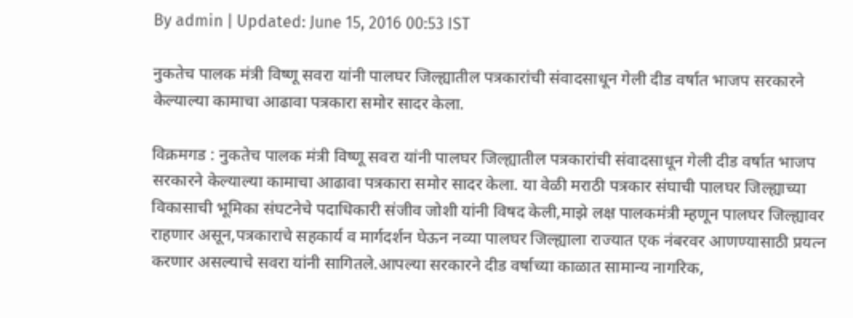By admin | Updated: June 15, 2016 00:53 IST

नुकतेच पालक मंत्री विष्णू सवरा यांनी पालघर जिल्ह्यातील पत्रकारांची संवादसाधून गेली दीड वर्षात भाजप सरकारने केल्याल्या कामाचा आढावा पत्रकारा समोर सादर केला.

विक्रमगड : नुकतेच पालक मंत्री विष्णू सवरा यांनी पालघर जिल्ह्यातील पत्रकारांची संवादसाधून गेली दीड वर्षात भाजप सरकारने केल्याल्या कामाचा आढावा पत्रकारा समोर सादर केला. या वेळी मराठी पत्रकार संघाची पालघर जिल्ह्याच्या विकासाची भूमिका संघटनेचे पदाधिकारी संजीव जोशी यांनी विषद केली,माझे लक्ष पालकमंत्री म्हणून पालघर जिल्ह्यावर राहणार असून,पत्रकाराचे सहकार्य व मार्गदर्शन घेऊन नव्या पालघर जिल्ह्याला राज्यात एक नंबरवर आणण्यासाठी प्रयत्न करणार असल्याचे सवरा यांनी सागितले.आपल्या सरकारने दीड वर्षाच्या काळात सामान्य नागरिक,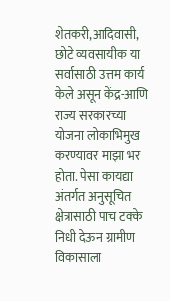शेतकरी,आदिवासी, छोटे व्यवसायीक या सर्वासाठी उत्तम कार्य केले असून केंद्र-आणि राज्य सरकारच्या योजना लोकाभिमुख करण्यावर माझा भर होता. पेसा कायद्या अंतर्गत अनुसूचित क्षेत्रासाठी पाच टक्के निधी देऊन ग्रामीण विकासाला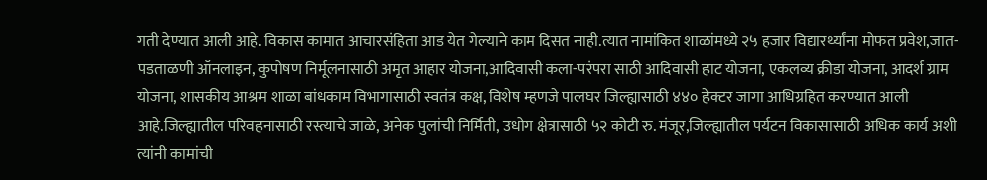गती देण्यात आली आहे. विकास कामात आचारसंहिता आड येत गेल्याने काम दिसत नाही.त्यात नामांकित शाळांमध्ये २५ हजार विद्यारर्थ्यांना मोफत प्रवेश,जात-पडताळणी ऑनलाइन, कुपोषण निर्मूलनासाठी अमृत आहार योजना,आदिवासी कला-परंपरा साठी आदिवासी हाट योजना, एकलव्य क्रीडा योजना, आदर्श ग्राम योजना, शासकीय आश्रम शाळा बांधकाम विभागासाठी स्वतंत्र कक्ष, विशेष म्हणजे पालघर जिल्ह्यासाठी ४४० हेक्टर जागा आधिग्रहित करण्यात आली आहे.जिल्ह्यातील परिवहनासाठी रस्त्याचे जाळे, अनेक पुलांची निर्मिती, उधोग क्षेत्रासाठी ५२ कोटी रु. मंजूर,जिल्ह्यातील पर्यटन विकासासाठी अधिक कार्य अशी त्यांनी कामांची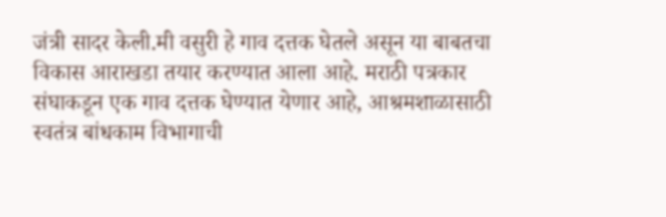जंत्री सादर केली.मी वसुरी हे गाव दत्तक घेतले असून या बाबतचा विकास आराखडा तयार करण्यात आला आहे. मराठी पत्रकार संघाकडून एक गाव दत्तक घेण्यात येणार आहे, आश्रमशाळासाठी स्वतंत्र बांधकाम विभागाची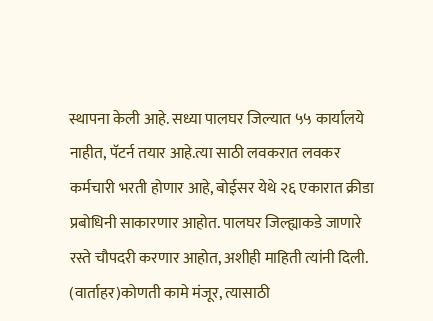स्थापना केली आहे. सध्या पालघर जिल्यात ५५ कार्यालये नाहीत, पॅटर्न तयार आहे.त्या साठी लवकरात लवकर कर्मचारी भरती होणार आहे, बोईसर येथे २६ एकारात क्रीडा प्रबोधिनी साकारणार आहोत. पालघर जिल्ह्याकडे जाणारे रस्ते चौपदरी करणार आहोत, अशीही माहिती त्यांनी दिली. (वार्ताहर)कोणती कामे मंजूर, त्यासाठी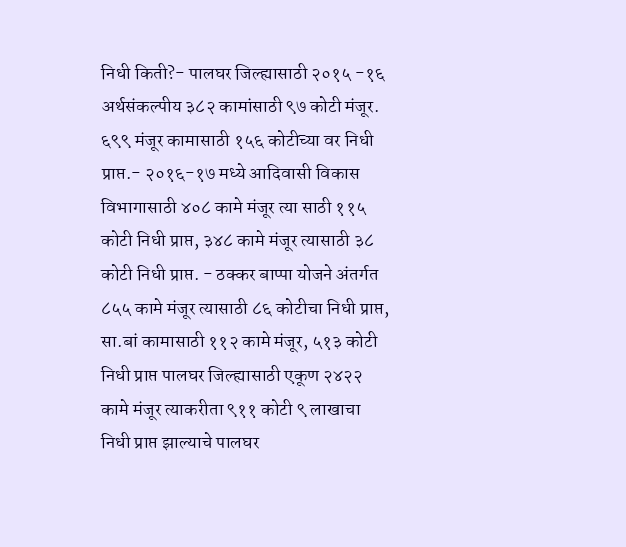निधी किती?- पालघर जिल्ह्यासाठी २०१५ -१६ अर्थसंकल्पीय ३८२ कामांसाठी ९७ कोटी मंजूर. ६९९ मंजूर कामासाठी १५६ कोटीच्या वर निधी प्राप्त.- २०१६-१७ मध्ये आदिवासी विकास विभागासाठी ४०८ कामे मंजूर त्या साठी ११५ कोटी निधी प्राप्त, ३४८ कामे मंजूर त्यासाठी ३८ कोटी निधी प्राप्त. - ठक्कर बाप्पा योजने अंतर्गत ८५५ कामे मंजूर त्यासाठी ८६ कोटीचा निधी प्राप्त, सा.बां कामासाठी ११२ कामे मंजूर, ५१३ कोटी निधी प्राप्त पालघर जिल्ह्यासाठी एकूण २४२२ कामे मंजूर त्याकरीता ९११ कोटी ९ लाखाचा निधी प्राप्त झाल्याचे पालघर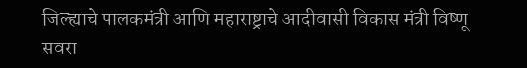जिल्ह्याचे पालकमंत्री आणि महाराष्ट्राचे आदीवासी विकास मंत्री विष्णू सवरा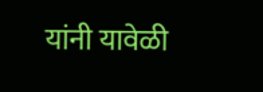यांनी यावेळी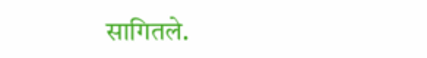सागितले.